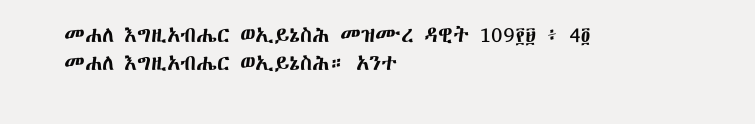መሐለ እግዚአብሔር ወኢይኔስሕ መዝሙረ ዳዊት 109፻፱ ፥ 4፬ መሐለ እግዚአብሔር ወኢይኔስሕ። አንተ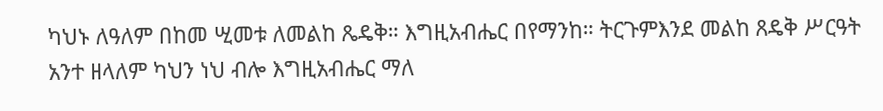ካህኑ ለዓለም በከመ ሢመቱ ለመልከ ጼዴቅ። እግዚአብሔር በየማንከ። ትርጉምእንደ መልከ ጸዴቅ ሥርዓት አንተ ዘላለም ካህን ነህ ብሎ እግዚአብሔር ማለ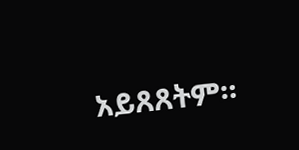አይጸጸትም።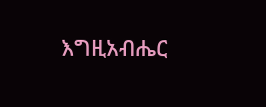እግዚአብሔር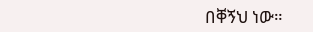በቐኝህ ነው።